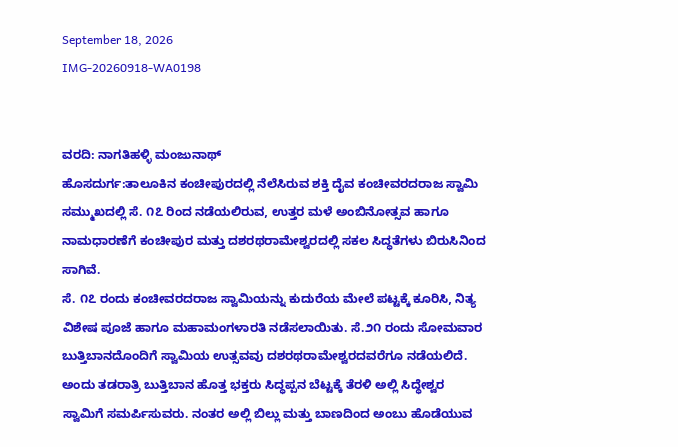September 18, 2026
IMG-20260918-WA0198


ವರದಿ: ನಾಗತಿಹಳ್ಳಿ ಮಂಜುನಾಥ್
ಹೊಸದುರ್ಗ:ತಾಲೂಕಿನ ಕಂಚೀಪುರದಲ್ಲಿ ನೆಲೆಸಿರುವ ಶಕ್ತಿ ದೈವ ಕಂಚೀವರದರಾಜ ಸ್ವಾಮಿ ಸಮ್ಮುಖದಲ್ಲಿ ಸೆ. ೧೭ ರಿಂದ ನಡೆಯಲಿರುವ, ಉತ್ತರ ಮಳೆ ಅಂಬಿನೋತ್ಸವ ಹಾಗೂ ನಾಮಧಾರಣೆಗೆ ಕಂಚೀಪುರ ಮತ್ತು ದಶರಥರಾಮೇಶ್ವರದಲ್ಲಿ ಸಕಲ ಸಿದ್ಧತೆಗಳು ಬಿರುಸಿನಿಂದ ಸಾಗಿವೆ.
ಸೆ. ೧೭ ರಂದು ಕಂಚೀವರದರಾಜ ಸ್ವಾಮಿಯನ್ನು ಕುದುರೆಯ ಮೇಲೆ ಪಟ್ಟಕ್ಕೆ ಕೂರಿಸಿ, ನಿತ್ಯ ವಿಶೇಷ ಪೂಜೆ ಹಾಗೂ ಮಹಾಮಂಗಳಾರತಿ ನಡೆಸಲಾಯಿತು. ಸೆ.೨೧ ರಂದು ಸೋಮವಾರ ಬುತ್ತಿಬಾನದೊಂದಿಗೆ ಸ್ವಾಮಿಯ ಉತ್ಸವವು ದಶರಥರಾಮೇಶ್ವರದವರೆಗೂ ನಡೆಯಲಿದೆ. ಅಂದು ತಡರಾತ್ರಿ ಬುತ್ತಿಬಾನ ಹೊತ್ತ ಭಕ್ತರು ಸಿದ್ಧಪ್ಪನ ಬೆಟ್ಟಕ್ಕೆ ತೆರಳಿ ಅಲ್ಲಿ ಸಿದ್ಧೇಶ್ವರ ಸ್ವಾಮಿಗೆ ಸಮರ್ಪಿಸುವರು. ನಂತರ ಅಲ್ಲಿ ಬಿಲ್ಲು ಮತ್ತು ಬಾಣದಿಂದ ಅಂಬು ಹೊಡೆಯುವ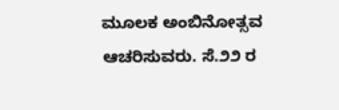ಮೂಲಕ ಅಂಬಿನೋತ್ಸವ ಆಚರಿಸುವರು. ಸೆ.೨೨ ರ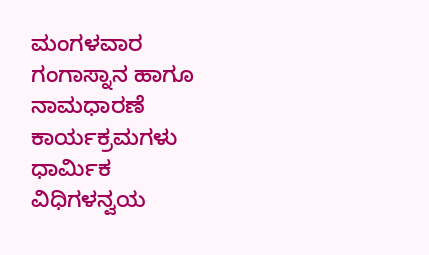ಮಂಗಳವಾರ ಗಂಗಾಸ್ನಾನ ಹಾಗೂ ನಾಮಧಾರಣೆ ಕಾರ್ಯಕ್ರಮಗಳು ಧಾರ್ಮಿಕ ವಿಧಿಗಳನ್ವಯ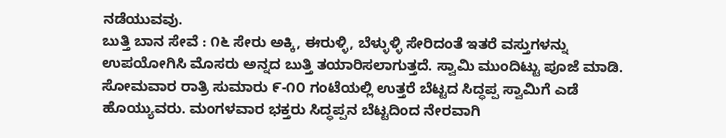ನಡೆಯುವವು.
ಬುತ್ತಿ ಬಾನ ಸೇವೆ : ೧೬ ಸೇರು ಅಕ್ಕಿ, ಈರುಳ್ಳಿ, ಬೆಳ್ಳುಳ್ಳಿ ಸೇರಿದಂತೆ ಇತರೆ ವಸ್ತುಗಳನ್ನು ಉಪಯೋಗಿಸಿ ಮೊಸರು ಅನ್ನದ ಬುತ್ತಿ ತಯಾರಿಸಲಾಗುತ್ತದೆ. ಸ್ವಾಮಿ ಮುಂದಿಟ್ಟು ಪೂಜೆ ಮಾಡಿ. ಸೋಮವಾರ ರಾತ್ರಿ ಸುಮಾರು ೯-೧೦ ಗಂಟೆಯಲ್ಲಿ ಉತ್ತರೆ ಬೆಟ್ಟದ ಸಿದ್ಧಪ್ಪ ಸ್ವಾಮಿಗೆ ಎಡೆ ಹೊಯ್ಯುವರು. ಮಂಗಳವಾರ ಭಕ್ತರು ಸಿದ್ಧಪ್ಪನ ಬೆಟ್ಟದಿಂದ ನೇರವಾಗಿ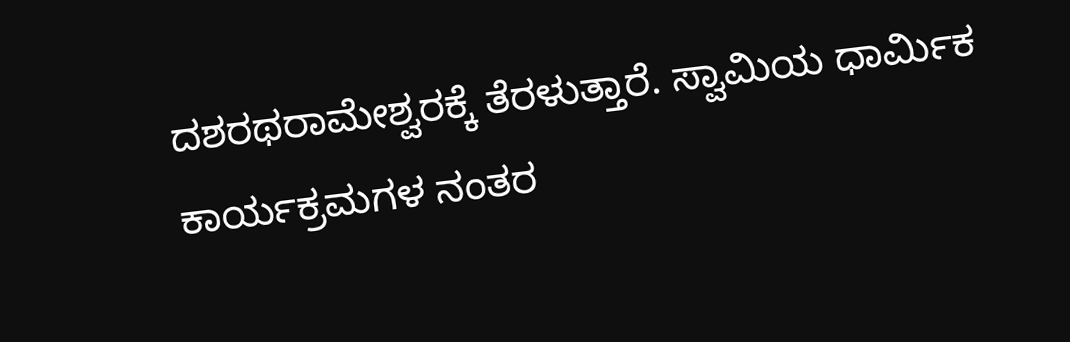ದಶರಥರಾಮೇಶ್ವರಕ್ಕೆ ತೆರಳುತ್ತಾರೆ. ಸ್ವಾಮಿಯ ಧಾರ್ಮಿಕ ಕಾರ್ಯಕ್ರಮಗಳ ನಂತರ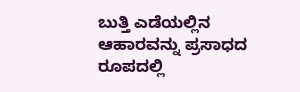ಬುತ್ತಿ ಎಡೆಯಲ್ಲಿನ ಆಹಾರವನ್ನು ಪ್ರಸಾಧದ ರೂಪದಲ್ಲಿ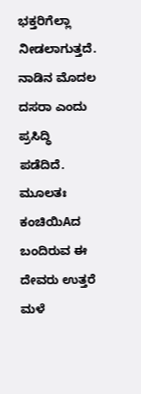ಭಕ್ತರಿಗೆಲ್ಲಾ ನೀಡಲಾಗುತ್ತದೆ.
ನಾಡಿನ ಮೊದಲ ದಸರಾ ಎಂದು ಪ್ರಸಿದ್ಧಿ ಪಡೆದಿದೆ. ಮೂಲತಃ ಕಂಚಿಯಿAದ ಬಂದಿರುವ ಈ ದೇವರು ಉತ್ತರೆ ಮಳೆ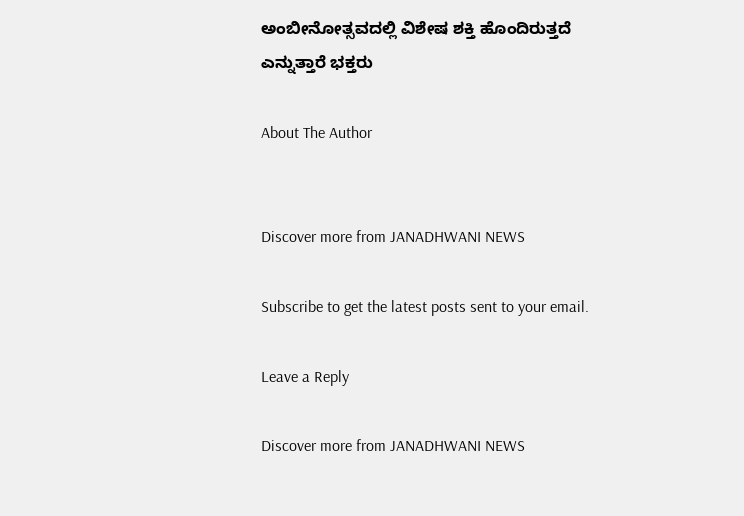ಅಂಬೀನೋತ್ಸವದಲ್ಲಿ ವಿಶೇಷ ಶಕ್ತಿ ಹೊಂದಿರುತ್ತದೆ ಎನ್ನುತ್ತಾರೆ ಭಕ್ತರು

About The Author


Discover more from JANADHWANI NEWS

Subscribe to get the latest posts sent to your email.

Leave a Reply

Discover more from JANADHWANI NEWS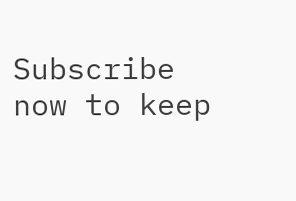Subscribe now to keep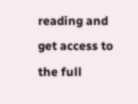reading and get access to the full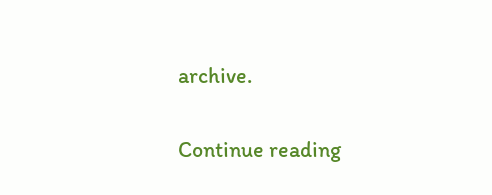archive.

Continue reading